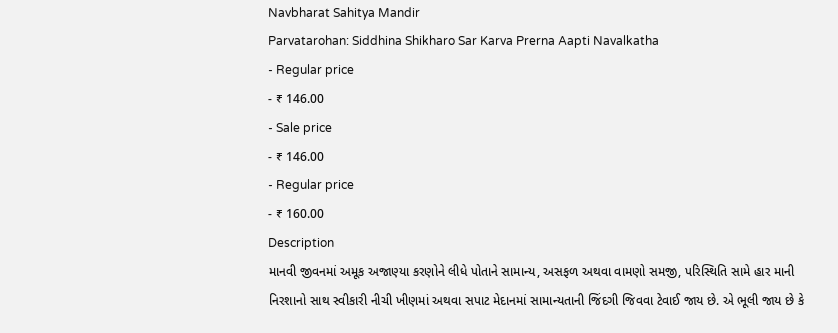Navbharat Sahitya Mandir
Parvatarohan: Siddhina Shikharo Sar Karva Prerna Aapti Navalkatha
- Regular price
- ₹ 146.00
- Sale price
- ₹ 146.00
- Regular price
- ₹ 160.00
Description
માનવી જીવનમાં અમૂક અજાણ્યા કરણોને લીધે પોતાને સામાન્ય, અસફળ અથવા વામણો સમજી, પરિસ્થિતિ સામે હાર માની નિરશાનો સાથ સ્વીકારી નીચી ખીણમાં અથવા સપાટ મેદાનમાં સામાન્યતાની જિંદગી જિવવા ટેવાઈ જાય છે. એ ભૂલી જાય છે કે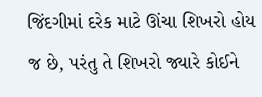જિંદગીમાં દરેક માટે ઊંચા શિખરો હોય જ છે, પરંતુ તે શિખરો જ્યારે કોઈને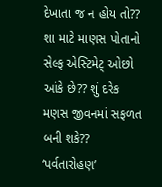દેખાતા જ ન હોય તો?? શા માટે માણસ પોતાનો સેલ્ફ એસ્ટિમેટ્ ઓછો આંકે છે?? શું દરેક મણસ જીવનમાં સફળત બની શકે??
‘પર્વતારોહણ’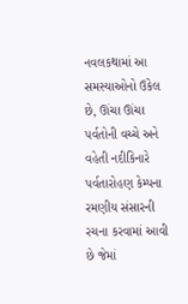નવલકથામાં આ સમસ્યાઓનો ઉકેલ છે, ઊંચા ઊંચા પર્વતોની વચ્ચે અને વહેતી નદીકિનારે પર્વતારોહણ કેમ્પના રમણીય સંસારની રચના કરવામાં આવી છે જેમાં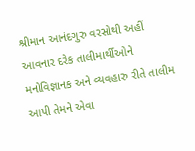શ્રીમાન આનંદગુરુ વરસોથી અહીં આવનાર દરેક તાલીમાર્થીઓને મનોવિજ્ઞાનક અને વ્યવહારુ રીતે તાલીમ આપી તેમને એવા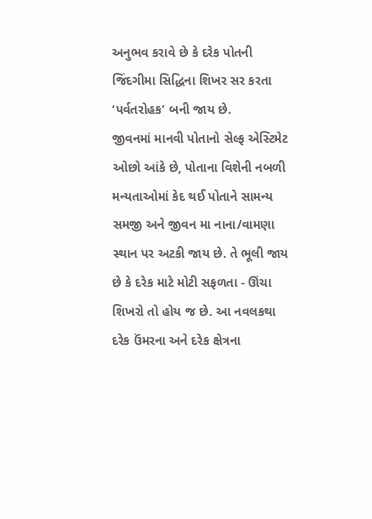અનુભવ કરાવે છે કે દરેક પોતની જિંદગીમા સિદ્ધિના શિખર સર કરતા ‘પર્વતરોહક’ બની જાય છે.
જીવનમાં માનવી પોતાનો સેલ્ફ એસ્ટિમેટ ઓછો આંકે છે, પોતાના વિશેની નબળી મન્યતાઓમાં કેદ થઈ પોતાને સામન્ય સમજી અને જીવન મા નાના/વામણા સ્થાન પર અટકી જાય છે. તે ભૂલી જાય છે કે દરેક માટે મોટી સફળતા - ઊંચા શિખરો તો હોય જ છે. આ નવલકથા દરેક ઉંમરના અને દરેક ક્ષેત્રના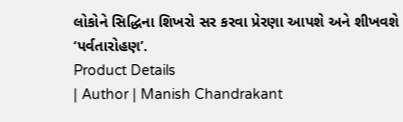લોકોને સિદ્ધિના શિખરો સર કરવા પ્રેરણા આપશે અને શીખવશે ‘પર્વતારોહણ’.
Product Details
| Author | Manish Chandrakant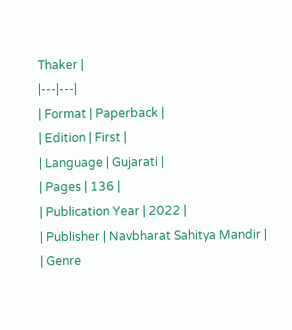Thaker |
|---|---|
| Format | Paperback |
| Edition | First |
| Language | Gujarati |
| Pages | 136 |
| Publication Year | 2022 |
| Publisher | Navbharat Sahitya Mandir |
| Genre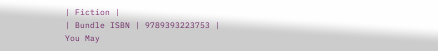| Fiction |
| Bundle ISBN | 9789393223753 |
You May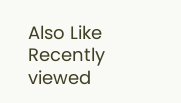Also Like
Recently viewed